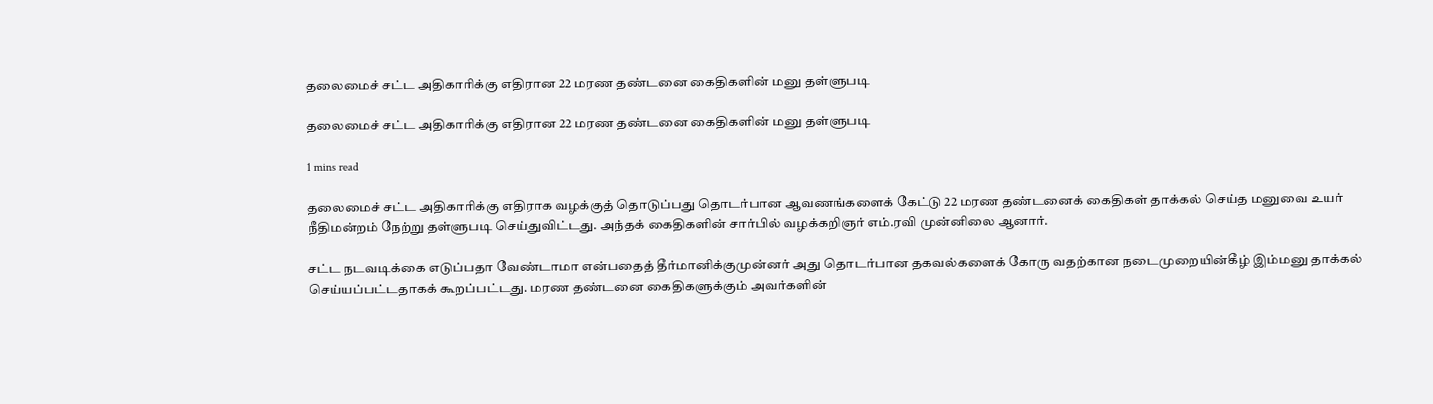தலைமைச் சட்ட அதிகாரிக்கு எதிரான 22 மரண தண்டனை கைதிகளின் மனு தள்ளுபடி

தலைமைச் சட்ட அதிகாரிக்கு எதிரான 22 மரண தண்டனை கைதிகளின் மனு தள்ளுபடி

1 mins read

தலைமைச் சட்ட அதிகாரிக்கு எதிராக வழக்குத் தொடுப்பது தொடர்பான ஆவணங்களைக் கேட்டு 22 மரண தண்டனைக் கைதிகள் தாக்கல் செய்த மனுவை உயர் நீதிமன்றம் நேற்று தள்ளுபடி செய்துவிட்டது. அந்தக் கைதிகளின் சார்பில் வழக்கறிஞர் எம்.ரவி முன்னிலை ஆனார்.

சட்ட நடவடிக்கை எடுப்பதா வேண்டாமா என்பதைத் தீர்மானிக்குமுன்னர் அது தொடர்பான தகவல்களைக் கோரு வதற்கான நடைமுறையின்கீழ் இம்மனு தாக்கல் செய்யப்பட்டதாகக் கூறப்பட்டது. மரண தண்டனை கைதிகளுக்கும் அவர்களின்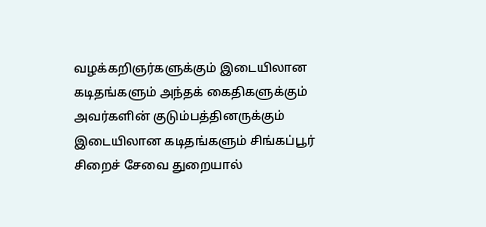வழக்கறிஞர்களுக்கும் இடையிலான கடிதங்களும் அந்தக் கைதிகளுக்கும் அவர்களின் குடும்பத்தினருக்கும் இடையிலான கடிதங்களும் சிங்கப்பூர் சிறைச் சேவை துறையால்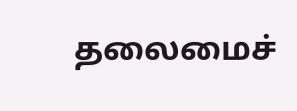தலைமைச்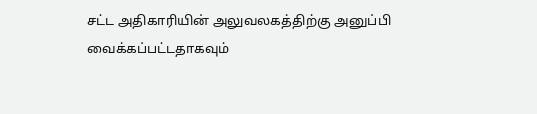சட்ட அதிகாரியின் அலுவலகத்திற்கு அனுப்பி வைக்கப்பட்டதாகவும்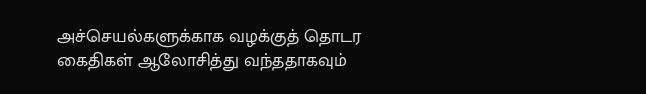அச்செயல்களுக்காக வழக்குத் தொடர கைதிகள் ஆலோசித்து வந்ததாகவும்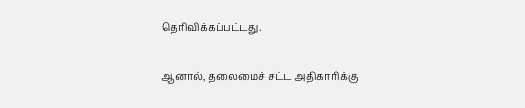தெரிவிக்கப்பட்டது.

ஆனால், தலைமைச் சட்ட அதிகாரிக்கு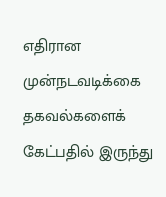எதிரான முன்நடவடிக்கை தகவல்களைக் கேட்பதில் இருந்து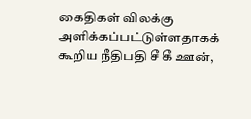கைதிகள் விலக்கு அளிக்கப்பட்டுள்ளதாகக் கூறிய நீதிபதி சீ கீ ஊன்,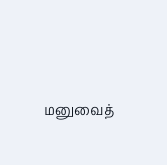மனுவைத்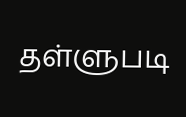தள்ளுபடி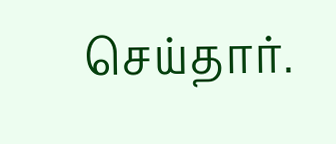செய்தார்.